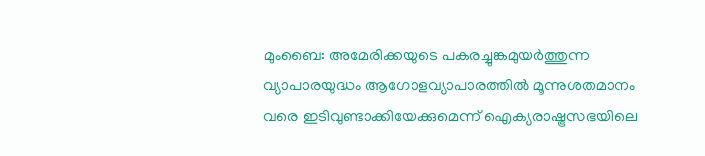മുംബൈ: അമേരിക്കയുടെ പകരച്ചുങ്കമുയർത്തുന്ന വ്യാപാരയുദ്ധം ആഗോളവ്യാപാരത്തിൽ മൂന്നുശതമാനം വരെ ഇടിവുണ്ടാക്കിയേക്കുമെന്ന് ഐക്യരാഷ്ട്രസഭയിലെ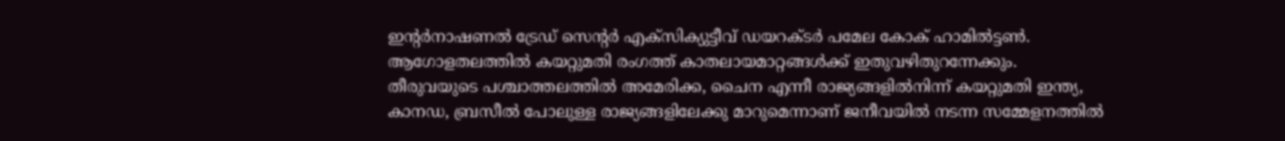ഇന്റർനാഷണൽ ട്രേഡ് സെന്റർ എക്സിക്യുട്ടീവ് ഡയറക്ടർ പമേല കോക് ഹാമിൽട്ടൺ. ആഗോളതലത്തിൽ കയറ്റുമതി രംഗത്ത് കാതലായമാറ്റങ്ങൾക്ക് ഇതുവഴിതുറന്നേക്കും.
തീരുവയുടെ പശ്ചാത്തലത്തിൽ അമേരിക്ക, ചൈന എന്നീ രാജ്യങ്ങളിൽനിന്ന് കയറ്റുമതി ഇന്ത്യ, കാനഡ, ബ്രസീൽ പോലുള്ള രാജ്യങ്ങളിലേക്കു മാറുമെന്നാണ് ജനീവയിൽ നടന്ന സമ്മേളനത്തിൽ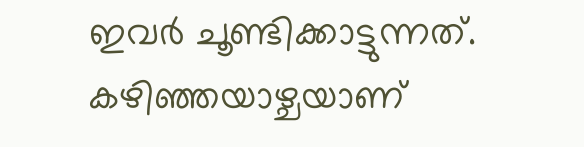ഇവർ ചൂണ്ടിക്കാട്ടുന്നത്. കഴിഞ്ഞയാഴ്ചയാണ്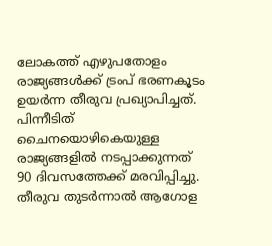ലോകത്ത് എഴുപതോളം രാജ്യങ്ങൾക്ക് ട്രംപ് ഭരണകൂടം ഉയർന്ന തീരുവ പ്രഖ്യാപിച്ചത്. പിന്നീടിത് ചൈനയൊഴികെയുള്ള രാജ്യങ്ങളിൽ നടപ്പാക്കുന്നത് 90 ദിവസത്തേക്ക് മരവിപ്പിച്ചു.
തീരുവ തുടർന്നാൽ ആഗോള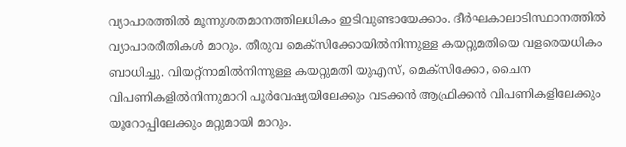വ്യാപാരത്തിൽ മൂന്നുശതമാനത്തിലധികം ഇടിവുണ്ടായേക്കാം. ദീർഘകാലാടിസ്ഥാനത്തിൽ വ്യാപാരരീതികൾ മാറും. തീരുവ മെക്സിക്കോയിൽനിന്നുള്ള കയറ്റുമതിയെ വളരെയധികം ബാധിച്ചു. വിയറ്റ്നാമിൽനിന്നുള്ള കയറ്റുമതി യുഎസ്, മെക്സിക്കോ, ചൈന വിപണികളിൽനിന്നുമാറി പൂർവേഷ്യയിലേക്കും വടക്കൻ ആഫ്രിക്കൻ വിപണികളിലേക്കും യൂറോപ്പിലേക്കും മറ്റുമായി മാറും.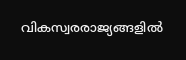വികസ്വരരാജ്യങ്ങളിൽ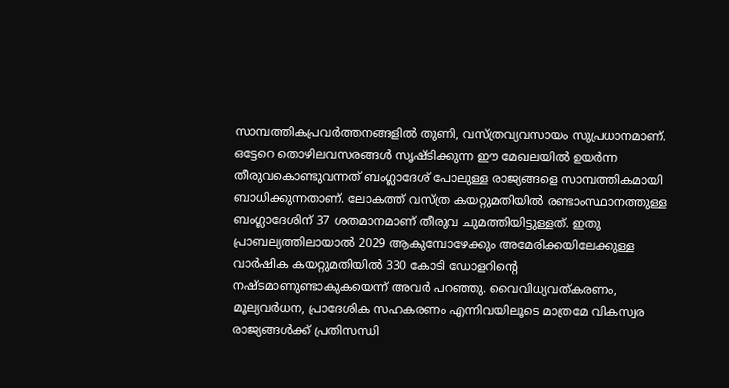സാമ്പത്തികപ്രവർത്തനങ്ങളിൽ തുണി, വസ്ത്രവ്യവസായം സുപ്രധാനമാണ്. ഒട്ടേറെ തൊഴിലവസരങ്ങൾ സൃഷ്ടിക്കുന്ന ഈ മേഖലയിൽ ഉയർന്ന തീരുവകൊണ്ടുവന്നത് ബംഗ്ലാദേശ് പോലുള്ള രാജ്യങ്ങളെ സാമ്പത്തികമായി ബാധിക്കുന്നതാണ്. ലോകത്ത് വസ്ത്ര കയറ്റുമതിയിൽ രണ്ടാംസ്ഥാനത്തുള്ള ബംഗ്ലാദേശിന് 37 ശതമാനമാണ് തീരുവ ചുമത്തിയിട്ടുള്ളത്. ഇതു പ്രാബല്യത്തിലായാൽ 2029 ആകുമ്പോഴേക്കും അമേരിക്കയിലേക്കുള്ള വാർഷിക കയറ്റുമതിയിൽ 330 കോടി ഡോളറിന്റെ നഷ്ടമാണുണ്ടാകുകയെന്ന് അവർ പറഞ്ഞു. വൈവിധ്യവത്കരണം, മൂല്യവർധന, പ്രാദേശിക സഹകരണം എന്നിവയിലൂടെ മാത്രമേ വികസ്വര രാജ്യങ്ങൾക്ക് പ്രതിസന്ധി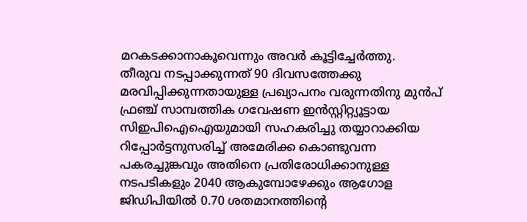മറകടക്കാനാകൂവെന്നും അവർ കൂട്ടിച്ചേർത്തു.
തീരുവ നടപ്പാക്കുന്നത് 90 ദിവസത്തേക്കു മരവിപ്പിക്കുന്നതായുള്ള പ്രഖ്യാപനം വരുന്നതിനു മുൻപ് ഫ്രഞ്ച് സാമ്പത്തിക ഗവേഷണ ഇൻസ്റ്റിറ്റ്യൂട്ടായ സിഇപിഐഐയുമായി സഹകരിച്ചു തയ്യാറാക്കിയ റിപ്പോർട്ടനുസരിച്ച് അമേരിക്ക കൊണ്ടുവന്ന പകരച്ചുങ്കവും അതിനെ പ്രതിരോധിക്കാനുള്ള നടപടികളും 2040 ആകുമ്പോഴേക്കും ആഗോള ജിഡിപിയിൽ 0.70 ശതമാനത്തിന്റെ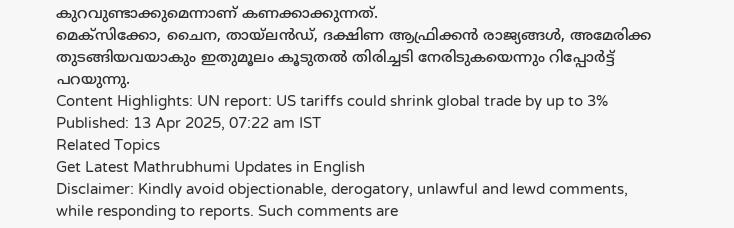കുറവുണ്ടാക്കുമെന്നാണ് കണക്കാക്കുന്നത്.
മെക്സിക്കോ, ചൈന, തായ്ലൻഡ്, ദക്ഷിണ ആഫ്രിക്കൻ രാജ്യങ്ങൾ, അമേരിക്ക തുടങ്ങിയവയാകും ഇതുമൂലം കൂടുതൽ തിരിച്ചടി നേരിടുകയെന്നും റിപ്പോർട്ട് പറയുന്നു.
Content Highlights: UN report: US tariffs could shrink global trade by up to 3%
Published: 13 Apr 2025, 07:22 am IST
Related Topics
Get Latest Mathrubhumi Updates in English
Disclaimer: Kindly avoid objectionable, derogatory, unlawful and lewd comments, while responding to reports. Such comments are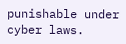punishable under cyber laws.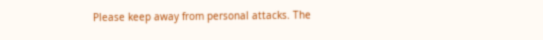Please keep away from personal attacks. The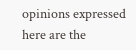opinions expressed here are the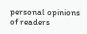personal opinions of readers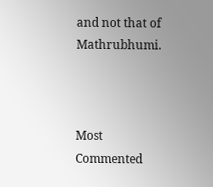and not that of Mathrubhumi.



Most Commented